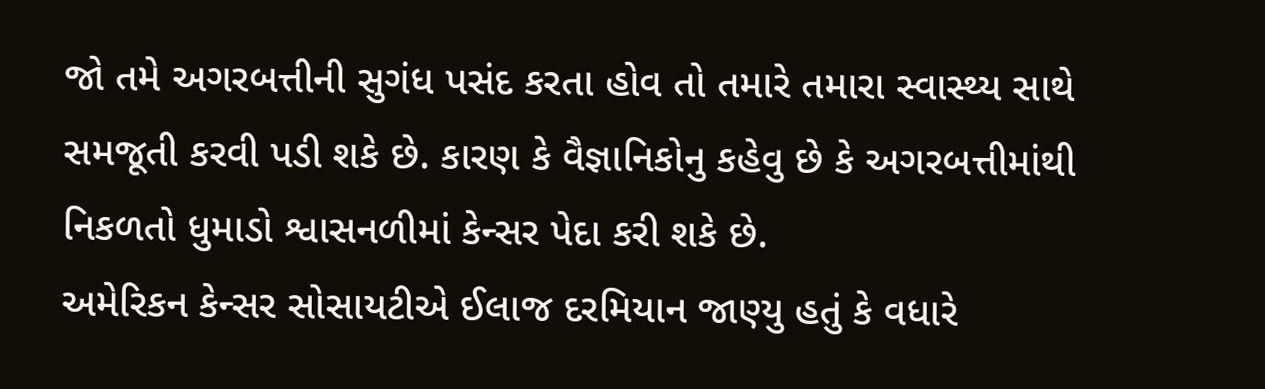જો તમે અગરબત્તીની સુગંધ પસંદ કરતા હોવ તો તમારે તમારા સ્વાસ્થ્ય સાથે સમજૂતી કરવી પડી શકે છે. કારણ કે વૈજ્ઞાનિકોનુ કહેવુ છે કે અગરબત્તીમાંથી નિકળતો ધુમાડો શ્વાસનળીમાં કેન્સર પેદા કરી શકે છે.
અમેરિકન કેન્સર સોસાયટીએ ઈલાજ દરમિયાન જાણ્યુ હતું કે વધારે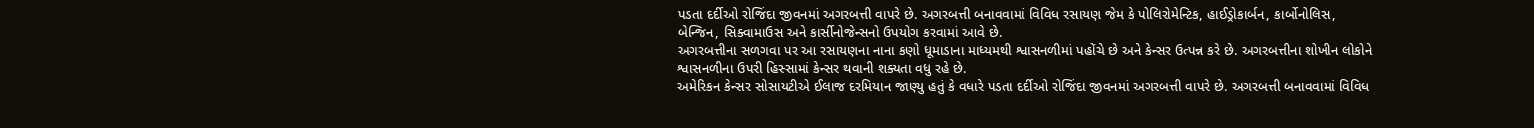પડતા દર્દીઓ રોજિંદા જીવનમાં અગરબત્તી વાપરે છે. અગરબત્તી બનાવવામાં વિવિધ રસાયણ જેમ કે પોલિરોમેન્ટિક, હાઈડ્રોકાર્બન, કાર્બોનોલિસ, બેન્જિન, સિક્વામાઉસ અને કાર્સીનોજેન્સનો ઉપયોગ કરવામાં આવે છે.
અગરબત્તીના સળગવા પર આ રસાયણના નાના કણો ધૂમાડાના માધ્યમથી શ્વાસનળીમાં પહોંચે છે અને કેન્સર ઉત્પન્ન કરે છે. અગરબત્તીના શોખીન લોકોને શ્વાસનળીના ઉપરી હિસ્સામાં કેન્સર થવાની શક્યતા વધુ રહે છે.
અમેરિકન કેન્સર સોસાયટીએ ઈલાજ દરમિયાન જાણ્યુ હતું કે વધારે પડતા દર્દીઓ રોજિંદા જીવનમાં અગરબત્તી વાપરે છે. અગરબત્તી બનાવવામાં વિવિધ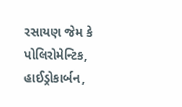રસાયણ જેમ કે પોલિરોમેન્ટિક, હાઈડ્રોકાર્બન,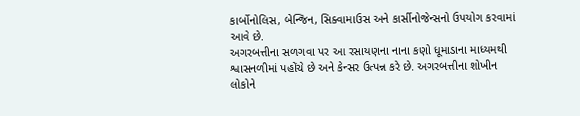કાર્બોનોલિસ, બેન્જિન, સિક્વામાઉસ અને કાર્સીનોજેન્સનો ઉપયોગ કરવામાં આવે છે.
અગરબત્તીના સળગવા પર આ રસાયણના નાના કણો ધૂમાડાના માધ્યમથી શ્વાસનળીમાં પહોંચે છે અને કેન્સર ઉત્પન્ન કરે છે. અગરબત્તીના શોખીન લોકોને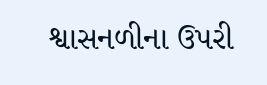શ્વાસનળીના ઉપરી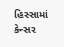હિસ્સામાં કેન્સર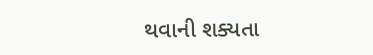થવાની શક્યતા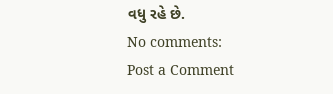વધુ રહે છે.
No comments:
Post a Comment